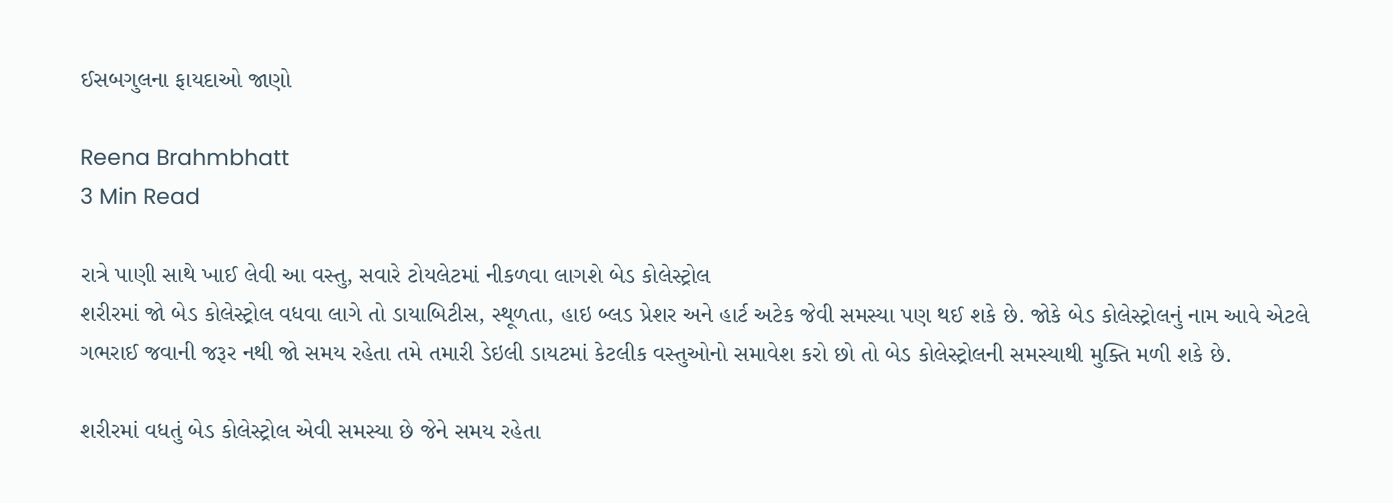ઈસબગુલના ફાયદાઓ જાણો

Reena Brahmbhatt
3 Min Read

રાત્રે પાણી સાથે ખાઈ લેવી આ વસ્તુ, સવારે ટોયલેટમાં નીકળવા લાગશે બેડ કોલેસ્ટ્રોલ
શરીરમાં જો બેડ કોલેસ્ટ્રોલ વધવા લાગે તો ડાયાબિટીસ, સ્થૂળતા, હાઇ બ્લડ પ્રેશર અને હાર્ટ અટેક જેવી સમસ્યા પણ થઈ શકે છે. જોકે બેડ કોલેસ્ટ્રોલનું નામ આવે એટલે ગભરાઈ જવાની જરૂર નથી જો સમય રહેતા તમે તમારી ડેઇલી ડાયટમાં કેટલીક વસ્તુઓનો સમાવેશ કરો છો તો બેડ કોલેસ્ટ્રોલની સમસ્યાથી મુક્તિ મળી શકે છે.

શરીરમાં વધતું બેડ કોલેસ્ટ્રોલ એવી સમસ્યા છે જેને સમય રહેતા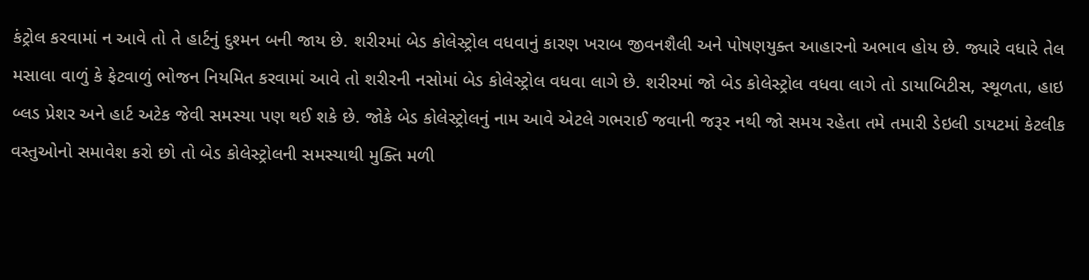કંટ્રોલ કરવામાં ન આવે તો તે હાર્ટનું દુશ્મન બની જાય છે. શરીરમાં બેડ કોલેસ્ટ્રોલ વધવાનું કારણ ખરાબ જીવનશૈલી અને પોષણયુક્ત આહારનો અભાવ હોય છે. જ્યારે વધારે તેલ મસાલા વાળું કે ફેટવાળું ભોજન નિયમિત કરવામાં આવે તો શરીરની નસોમાં બેડ કોલેસ્ટ્રોલ વધવા લાગે છે. શરીરમાં જો બેડ કોલેસ્ટ્રોલ વધવા લાગે તો ડાયાબિટીસ, સ્થૂળતા, હાઇ બ્લડ પ્રેશર અને હાર્ટ અટેક જેવી સમસ્યા પણ થઈ શકે છે. જોકે બેડ કોલેસ્ટ્રોલનું નામ આવે એટલે ગભરાઈ જવાની જરૂર નથી જો સમય રહેતા તમે તમારી ડેઇલી ડાયટમાં કેટલીક વસ્તુઓનો સમાવેશ કરો છો તો બેડ કોલેસ્ટ્રોલની સમસ્યાથી મુક્તિ મળી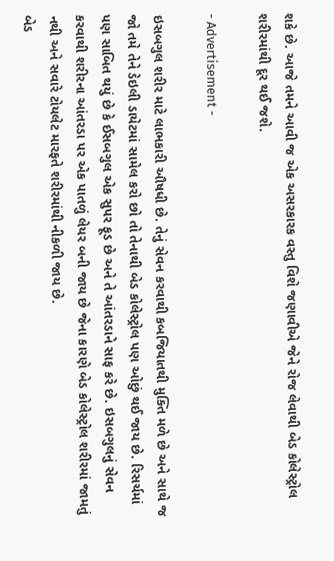શકે છે. આજે તમને આવી જ એક અસરકારક વસ્તુ વિશે જણાવીએ જેને રોજ લેવાથી બેડ કોલેસ્ટ્રોલ શરીરમાંથી દૂર થઈ જશે.

- Advertisement -

ઇસબગુલ શરીર માટે લાભકારી ઔષધી છે. તેનું સેવન કરવાથી કબજિયાતથી મુક્તિ મળે છે અને સાથે જ જો તમે તેને ડેઇલી ડાયેટમાં સામેલ કરો છો તો તેનાથી બેડ કોલેસ્ટ્રોલ પણ ઓછું થઈ જાય છે. રિસર્ચમાં પણ સાબિત થયું છે કે ઈસબગુલ એક સુપર ફૂડ છે અને તે આંતરડાને સાફ કરે છે. ઇસબગુલનું સેવન કરવાથી શરીરના આંતરડા પર એક પાતળું લેયર બની જાય છે જેના કારણે બેડ કોલેસ્ટ્રોલ શરીરમાં જામતું નથી અને સવારે ટોયલેટ મારફતે શરીરમાંથી નીકળી જાય છે.
બેડ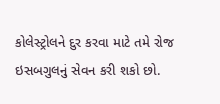કોલેસ્ટ્રોલને દુર કરવા માટે તમે રોજ ઇસબગુલનું સેવન કરી શકો છો.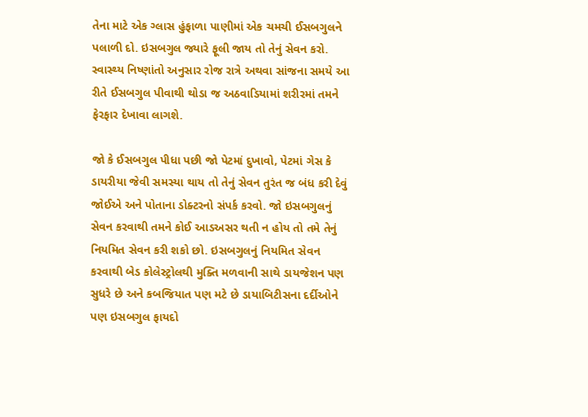તેના માટે એક ગ્લાસ હુંફાળા પાણીમાં એક ચમચી ઈસબગુલને પલાળી દો. ઇસબગુલ જ્યારે ફૂલી જાય તો તેનું સેવન કરો. સ્વાસ્થ્ય નિષ્ણાંતો અનુસાર રોજ રાત્રે અથવા સાંજના સમયે આ રીતે ઈસબગુલ પીવાથી થોડા જ અઠવાડિયામાં શરીરમાં તમને ફેરફાર દેખાવા લાગશે.

જો કે ઈસબગુલ પીધા પછી જો પેટમાં દુખાવો, પેટમાં ગેસ કે ડાયરીયા જેવી સમસ્યા થાય તો તેનું સેવન તુરંત જ બંધ કરી દેવું જોઈએ અને પોતાના ડોક્ટરનો સંપર્ક કરવો. જો ઇસબગુલનું સેવન કરવાથી તમને કોઈ આડઅસર થતી ન હોય તો તમે તેનું નિયમિત સેવન કરી શકો છો. ઇસબગુલનું નિયમિત સેવન કરવાથી બેડ કોલેસ્ટ્રોલથી મુક્તિ મળવાની સાથે ડાયજેશન પણ સુધરે છે અને કબજિયાત પણ મટે છે ડાયાબિટીસના દર્દીઓને પણ ઇસબગુલ ફાયદો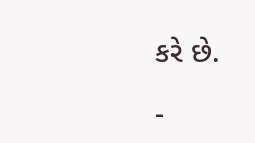કરે છે.

-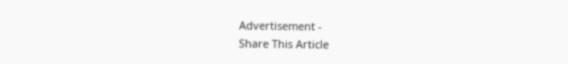Advertisement -
Share This Article